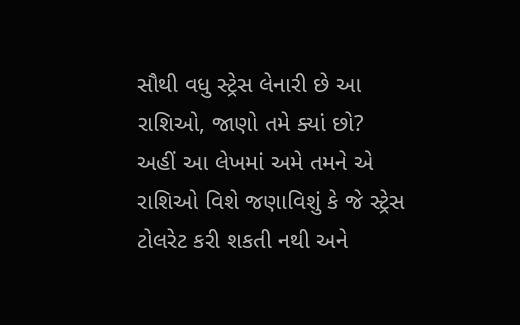સૌથી વધુ સ્ટ્રેસ લેનારી છે આ રાશિઓ, જાણો તમે ક્યાં છો?
અહીં આ લેખમાં અમે તમને એ રાશિઓ વિશે જણાવિશું કે જે સ્ટ્રેસ ટોલરેટ કરી શકતી નથી અને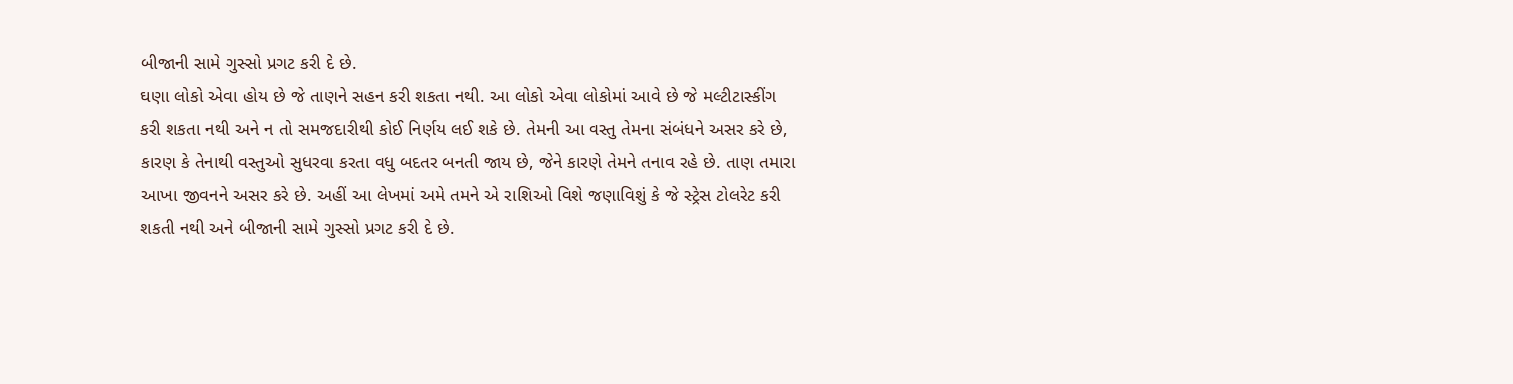બીજાની સામે ગુસ્સો પ્રગટ કરી દે છે.
ઘણા લોકો એવા હોય છે જે તાણને સહન કરી શકતા નથી. આ લોકો એવા લોકોમાં આવે છે જે મલ્ટીટાસ્કીંગ કરી શકતા નથી અને ન તો સમજદારીથી કોઈ નિર્ણય લઈ શકે છે. તેમની આ વસ્તુ તેમના સંબંધને અસર કરે છે, કારણ કે તેનાથી વસ્તુઓ સુધરવા કરતા વધુ બદતર બનતી જાય છે, જેને કારણે તેમને તનાવ રહે છે. તાણ તમારા આખા જીવનને અસર કરે છે. અહીં આ લેખમાં અમે તમને એ રાશિઓ વિશે જણાવિશું કે જે સ્ટ્રેસ ટોલરેટ કરી શકતી નથી અને બીજાની સામે ગુસ્સો પ્રગટ કરી દે છે.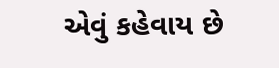એવું કહેવાય છે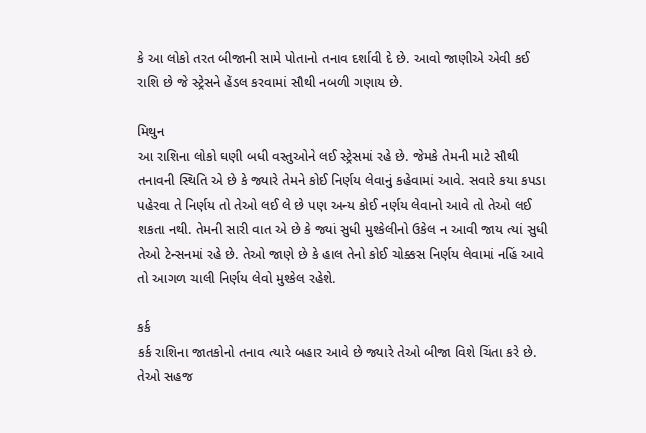કે આ લોકો તરત બીજાની સામે પોતાનો તનાવ દર્શાવી દે છે. આવો જાણીએ એવી કઈ રાશિ છે જે સ્ટ્રેસને હેંડલ કરવામાં સૌથી નબળી ગણાય છે.

મિથુન
આ રાશિના લોકો ઘણી બધી વસ્તુઓને લઈ સ્ટ્રેસમાં રહે છે. જેમકે તેમની માટે સૌથી તનાવની સ્થિતિ એ છે કે જ્યારે તેમને કોઈ નિર્ણય લેવાનું કહેવામાં આવે. સવારે કયા કપડા પહેરવા તે નિર્ણય તો તેઓ લઈ લે છે પણ અન્ય કોઈ નર્ણય લેવાનો આવે તો તેઓ લઈ શકતા નથી. તેમની સારી વાત એ છે કે જ્યાં સુધી મુશ્કેલીનો ઉકેલ ન આવી જાય ત્યાં સુધી તેઓ ટેન્સનમાં રહે છે. તેઓ જાણે છે કે હાલ તેનો કોઈ ચોક્કસ નિર્ણય લેવામાં નહિં આવે તો આગળ ચાલી નિર્ણય લેવો મુશ્કેલ રહેશે.

કર્ક
કર્ક રાશિના જાતકોનો તનાવ ત્યારે બહાર આવે છે જ્યારે તેઓ બીજા વિશે ચિંતા કરે છે. તેઓ સહજ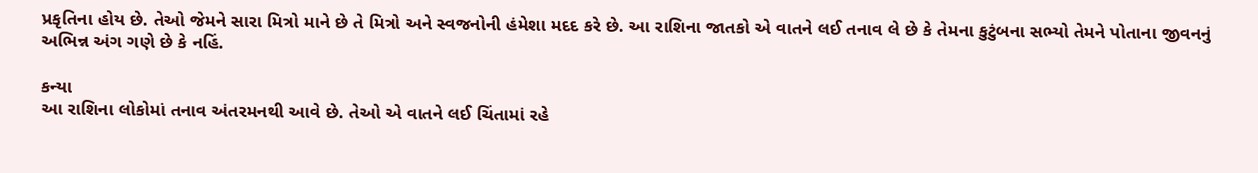પ્રકૃતિના હોય છે. તેઓ જેમને સારા મિત્રો માને છે તે મિત્રો અને સ્વજનોની હંમેશા મદદ કરે છે. આ રાશિના જાતકો એ વાતને લઈ તનાવ લે છે કે તેમના કુટુંબના સભ્યો તેમને પોતાના જીવનનું અભિન્ન અંગ ગણે છે કે નહિં.

કન્યા
આ રાશિના લોકોમાં તનાવ અંતરમનથી આવે છે. તેઓ એ વાતને લઈ ચિંતામાં રહે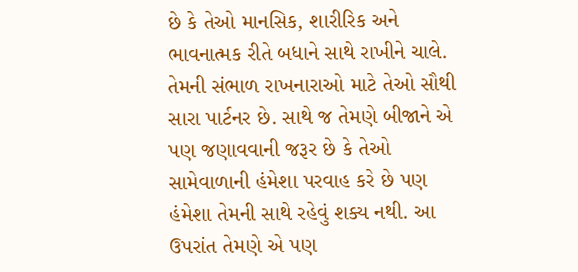છે કે તેઓ માનસિક, શારીરિક અને ભાવનાત્મક રીતે બધાને સાથે રાખીને ચાલે. તેમની સંભાળ રાખનારાઓ માટે તેઓ સૌથી સારા પાર્ટનર છે. સાથે જ તેમણે બીજાને એ પણ જણાવવાની જરૂર છે કે તેઓ સામેવાળાની હંમેશા પરવાહ કરે છે પણ હંમેશા તેમની સાથે રહેવું શક્ય નથી. આ ઉપરાંત તેમણે એ પણ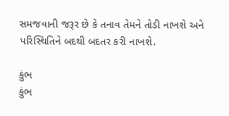સમજવાની જરૂર છે કે તનાવ તેમને તોડી નાખશે અને પરિસ્થિતિને બદથી બદતર કરી નાખશે.

કુંભ
કુંભ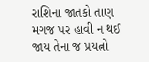રાશિના જાતકો તાણ મગજ પર હાવી ન થઈ જાય તેના જ પ્રયત્નો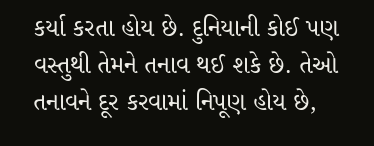કર્યા કરતા હોય છે. દુનિયાની કોઈ પણ વસ્તુથી તેમને તનાવ થઈ શકે છે. તેઓ તનાવને દૂર કરવામાં નિપૂણ હોય છે,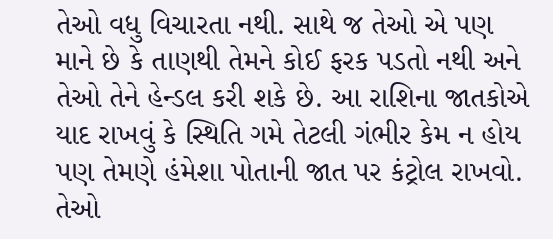તેઓ વધુ વિચારતા નથી. સાથે જ તેઓ એ પણ માને છે કે તાણથી તેમને કોઈ ફરક પડતો નથી અને તેઓ તેને હેન્ડલ કરી શકે છે. આ રાશિના જાતકોએ યાદ રાખવું કે સ્થિતિ ગમે તેટલી ગંભીર કેમ ન હોય પણ તેમણે હંમેશા પોતાની જાત પર કંટ્રોલ રાખવો. તેઓ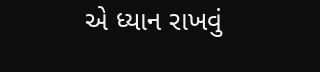એ ધ્યાન રાખવું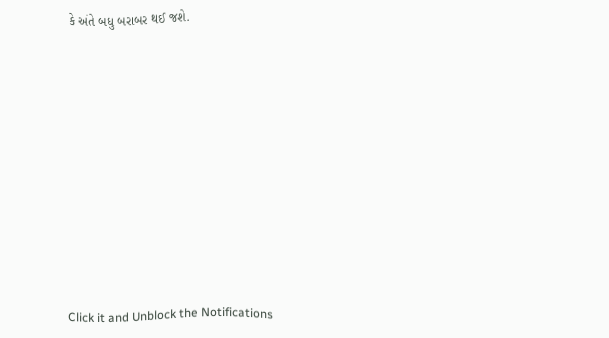કે અંતે બધુ બરાબર થઈ જશે.












Click it and Unblock the Notifications